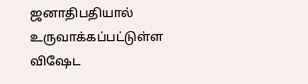ஜனாதிபதியால் உருவாக்கப்பட்டுள்ள விஷேட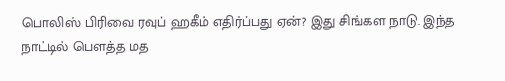பொலிஸ் பிரிவை ரவுப் ஹகீம் எதிர்ப்பது ஏன்? இது சிங்கள நாடு. இந்த
நாட்டில் பெளத்த மத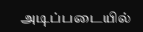அடிப்படையில்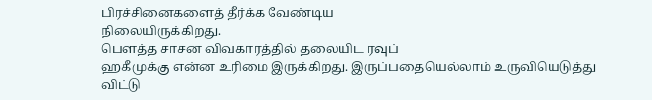பிரச்சினைகளைத் தீர்க்க வேண்டிய
நிலையிருக்கிறது.
பெளத்த சாசன விவகாரத்தில் தலையிட ரவுப்
ஹகீமுக்கு என்ன உரிமை இருக்கிறது. இருப்பதையெல்லாம் உருவியெடுத்து விட்டு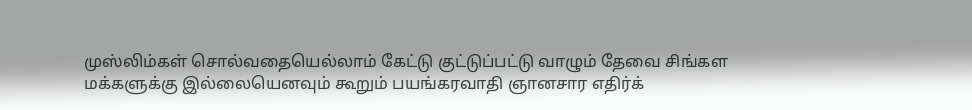முஸ்லிம்கள் சொல்வதையெல்லாம் கேட்டு குட்டுப்பட்டு வாழும் தேவை சிங்கள
மக்களுக்கு இல்லையெனவும் கூறும் பயங்கரவாதி ஞானசார எதிர்க்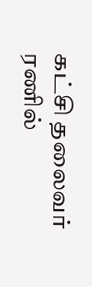கட்சி தலைவர்
ரணில்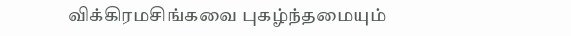விக்கிரமசிங்கவை புகழ்ந்தமையும்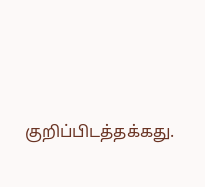குறிப்பிடத்தக்கது.